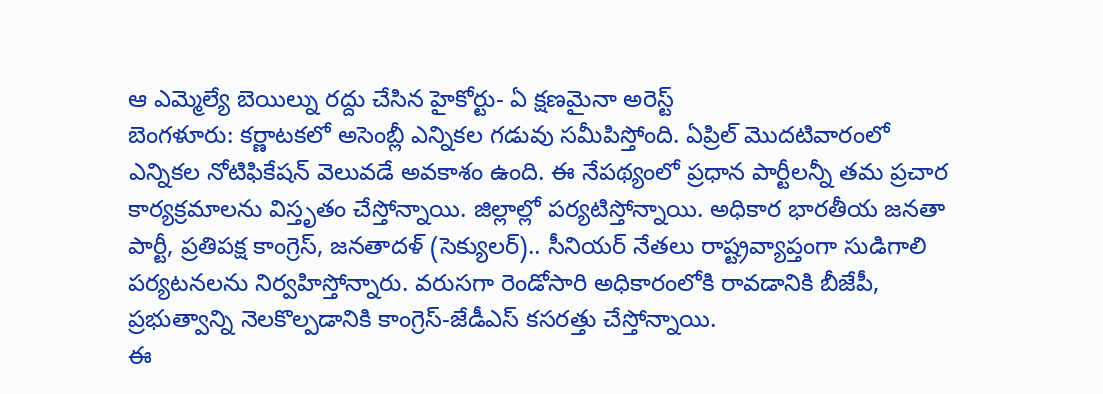ఆ ఎమ్మెల్యే బెయిల్ను రద్దు చేసిన హైకోర్టు- ఏ క్షణమైనా అరెస్ట్
బెంగళూరు: కర్ణాటకలో అసెంబ్లీ ఎన్నికల గడువు సమీపిస్తోంది. ఏప్రిల్ మొదటివారంలో ఎన్నికల నోటిఫికేషన్ వెలువడే అవకాశం ఉంది. ఈ నేపథ్యంలో ప్రధాన పార్టీలన్నీ తమ ప్రచార కార్యక్రమాలను విస్తృతం చేస్తోన్నాయి. జిల్లాల్లో పర్యటిస్తోన్నాయి. అధికార భారతీయ జనతా పార్టీ, ప్రతిపక్ష కాంగ్రెస్, జనతాదళ్ (సెక్యులర్).. సీనియర్ నేతలు రాష్ట్రవ్యాప్తంగా సుడిగాలి పర్యటనలను నిర్వహిస్తోన్నారు. వరుసగా రెండోసారి అధికారంలోకి రావడానికి బీజేపీ, ప్రభుత్వాన్ని నెలకొల్పడానికి కాంగ్రెస్-జేడీఎస్ కసరత్తు చేస్తోన్నాయి.
ఈ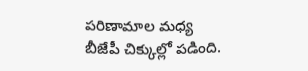పరిణామాల మధ్య బీజేపీ చిక్కుల్లో పడింది.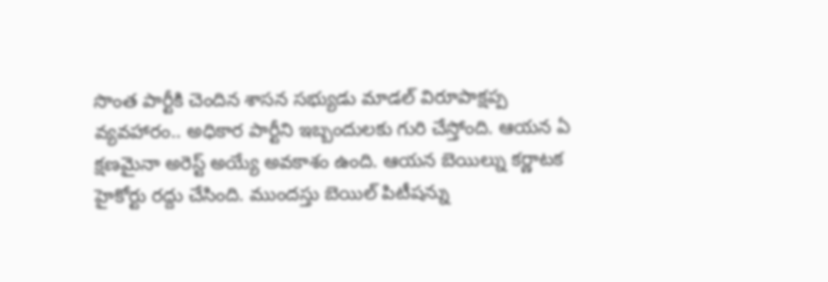సొంత పార్టీకి చెందిన శాసన సభ్యుడు మాడల్ విరూపాక్షప్ప వ్యవహారం.. అధికార పార్టీని ఇబ్బందులకు గురి చేస్తోంది. ఆయన ఏ క్షణమైనా అరెస్ట్ అయ్యే అవకాశం ఉంది. ఆయన బెయిల్ను కర్ణాటక హైకోర్టు రద్దు చేసింది. ముందస్తు బెయిల్ పిటీషన్ను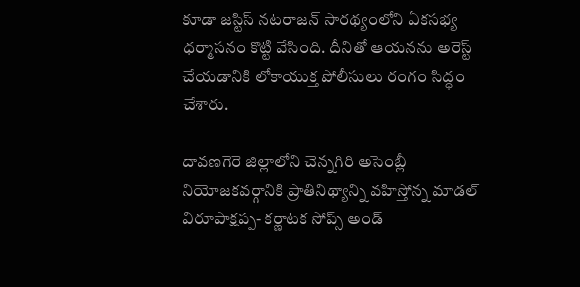కూడా జస్టిస్ నటరాజన్ సారథ్యంలోని ఏకసభ్య ధర్మాసనం కొట్టి వేసింది. దీనితో ఆయనను అరెస్ట్ చేయడానికి లోకాయుక్త పోలీసులు రంగం సిద్ధం చేశారు.

దావణగెరె జిల్లాలోని చెన్నగిరి అసెంబ్లీ నియోజకవర్గానికి ప్రాతినిథ్యాన్ని వహిస్తోన్న మాడల్ విరూపాక్షప్ప- కర్ణాటక సోప్స్ అండ్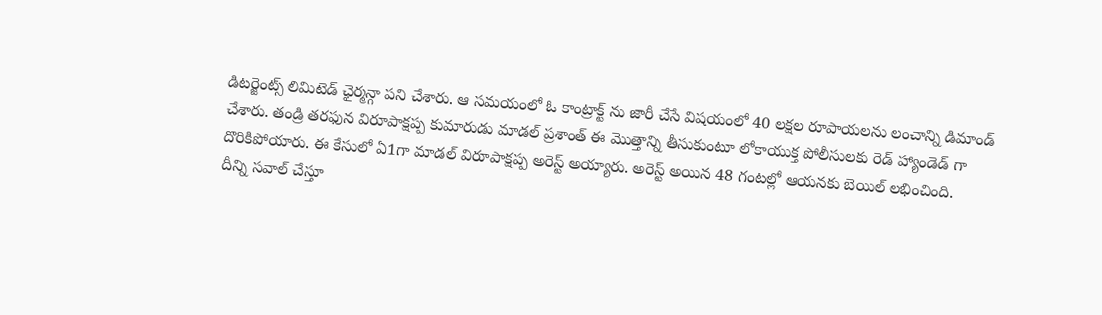డిటర్జెంట్స్ లిమిటెడ్ ఛైర్మన్గా పని చేశారు. ఆ సమయంలో ఓ కాంట్రాక్ట్ ను జారీ చేసే విషయంలో 40 లక్షల రూపాయలను లంచాన్ని డిమాండ్ చేశారు. తండ్రి తరఫున విరూపాక్షప్ప కుమారుడు మాడల్ ప్రశాంత్ ఈ మొత్తాన్ని తీసుకుంటూ లోకాయుక్త పోలీసులకు రెడ్ హ్యాండెడ్ గా దొరికిపోయారు. ఈ కేసులో ఏ1గా మాడల్ విరూపాక్షప్ప అరెస్ట్ అయ్యారు. అరెస్ట్ అయిన 48 గంటల్లో ఆయనకు బెయిల్ లభించింది.
దీన్ని సవాల్ చేస్తూ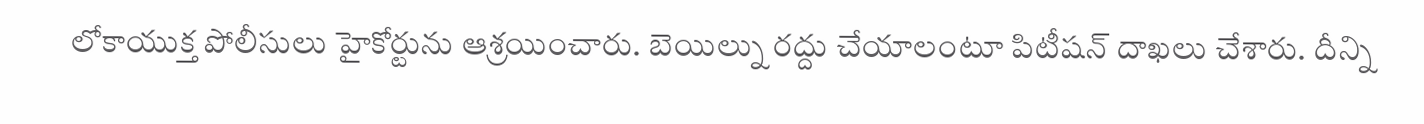లోకాయుక్త పోలీసులు హైకోర్టును ఆశ్రయించారు. బెయిల్ను రద్దు చేయాలంటూ పిటీషన్ దాఖలు చేశారు. దీన్ని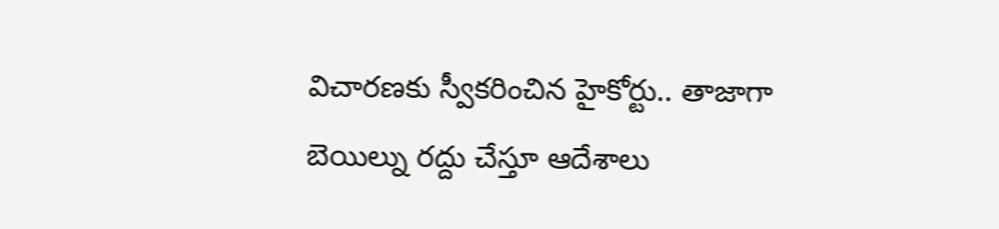విచారణకు స్వీకరించిన హైకోర్టు.. తాజాగా బెయిల్ను రద్దు చేస్తూ ఆదేశాలు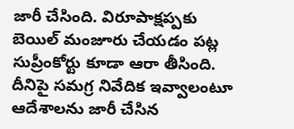జారీ చేసింది. విరూపాక్షప్పకు బెయిల్ మంజూరు చేయడం పట్ల సుప్రీంకోర్టు కూడా ఆరా తీసింది. దీనిపై సమగ్ర నివేదిక ఇవ్వాలంటూ ఆదేశాలను జారీ చేసిన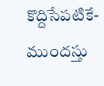కొద్దిసేపటికే- ముందస్తు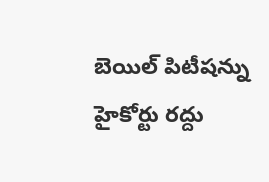బెయిల్ పిటీషన్ను హైకోర్టు రద్దు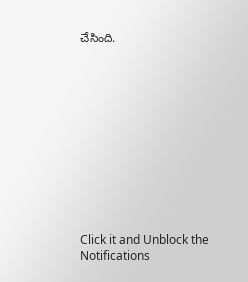చేసింది.












Click it and Unblock the Notifications